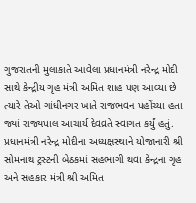ગુજરાતની મુલાકાતે આવેલા પ્રધાનમંત્રી નરેન્દ્ર મોદી સાથે કેન્દ્રીય ગૃહ મંત્રી અમિત શાહ પણ આવ્યા છે ત્યારે તેઓ ગાંધીનગર ખાતે રાજભવન પહોંચ્યા હતા જ્યાં રાજ્યપાલ આચાર્ય દેવવ્રતે સ્વાગત કર્યું હતું.
પ્રધાનમંત્રી નરેન્દ્ર મોદીના અધ્યક્ષસ્થાને યોજાનારી શ્રી સોમનાથ ટ્રસ્ટની બેઠકમાં સહભાગી થવા કેન્દ્રના ગૃહ અને સહકાર મંત્રી શ્રી અમિત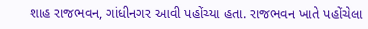શાહ રાજભવન, ગાંધીનગર આવી પહોંચ્યા હતા. રાજભવન ખાતે પહોંચેલા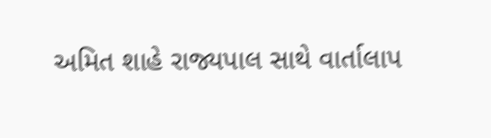અમિત શાહે રાજ્યપાલ સાથે વાર્તાલાપ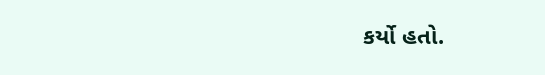કર્યો હતો.